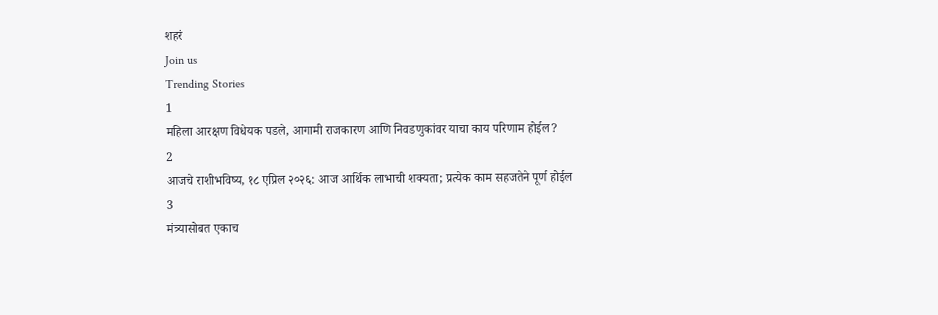शहरं
Join us
Trending Stories
1
महिला आरक्षण विधेयक पडले, आगामी राजकारण आणि निवडणुकांवर याचा काय परिणाम होईल?
2
आजचे राशीभविष्य, १८ एप्रिल २०२६: आज आर्थिक लाभाची शक्यता; प्रत्येक काम सहजतेने पूर्ण होईल
3
मंत्र्यासोबत एकाच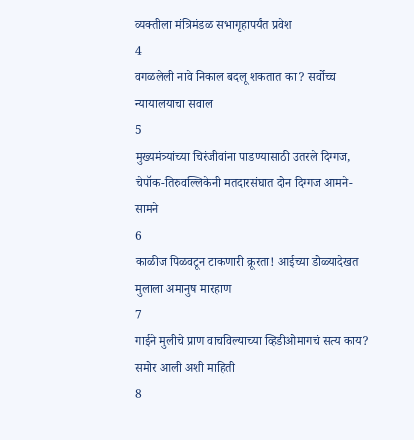व्यक्तीला मंत्रिमंडळ सभागृहापर्यंत प्रवेश
4
वगळलेली नावे निकाल बदलू शकतात का? सर्वोच्च न्यायालयाचा सवाल
5
मुख्यमंत्र्यांच्या चिरंजीवांना पाडण्यासाठी उतरले दिग्गज, चेपॉक-तिरुवल्लिकेनी मतदारसंघात दोन दिग्गज आमने-सामने
6
काळीज पिळवटून टाकणारी क्रूरता! आईच्या डोळ्यादेखत मुलाला अमानुष मारहाण
7
गाईने मुलीचे प्राण वाचविल्याच्या व्हिडीओमागचं सत्य काय? समोर आली अशी माहिती
8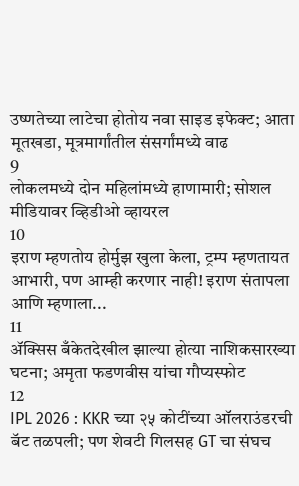उष्णतेच्या लाटेचा होतोय नवा साइड इफेक्ट; आता मूतखडा, मूत्रमार्गांतील संसर्गांमध्ये वाढ
9
लोकलमध्ये दोन महिलांमध्ये हाणामारी; सोशल मीडियावर व्हिडीओ व्हायरल
10
इराण म्हणतोय होर्मुझ खुला केला, ट्रम्प म्हणतायत आभारी, पण आम्ही करणार नाही! इराण संतापला आणि म्हणाला...
11
ॲक्सिस बँकेतदेखील झाल्या होत्या नाशिकसारख्या घटना; अमृता फडणवीस यांचा गौप्यस्फोट
12
IPL 2026 : KKR च्या २५ कोटींच्या ऑलराउंडरची बॅट तळपली; पण शेवटी गिलसह GT चा संघच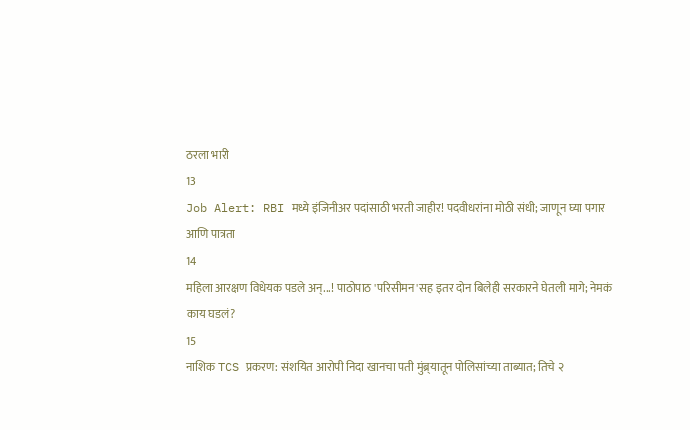ठरला भारी
13
Job Alert: RBI मध्ये इंजिनीअर पदांसाठी भरती जाहीर! पदवीधरांना मोठी संधी; जाणून घ्या पगार आणि पात्रता
14
महिला आरक्षण विधेयक पडले अन्...! पाठोपाठ 'परिसीमन'सह इतर दोन बिलेही सरकारने घेतली मागे; नेमकं काय घडलं?
15
नाशिक TCS प्रकरण: संशयित आरोपी निदा खानचा पती मुंब्र्यातून पोलिसांच्या ताब्यात; तिचे २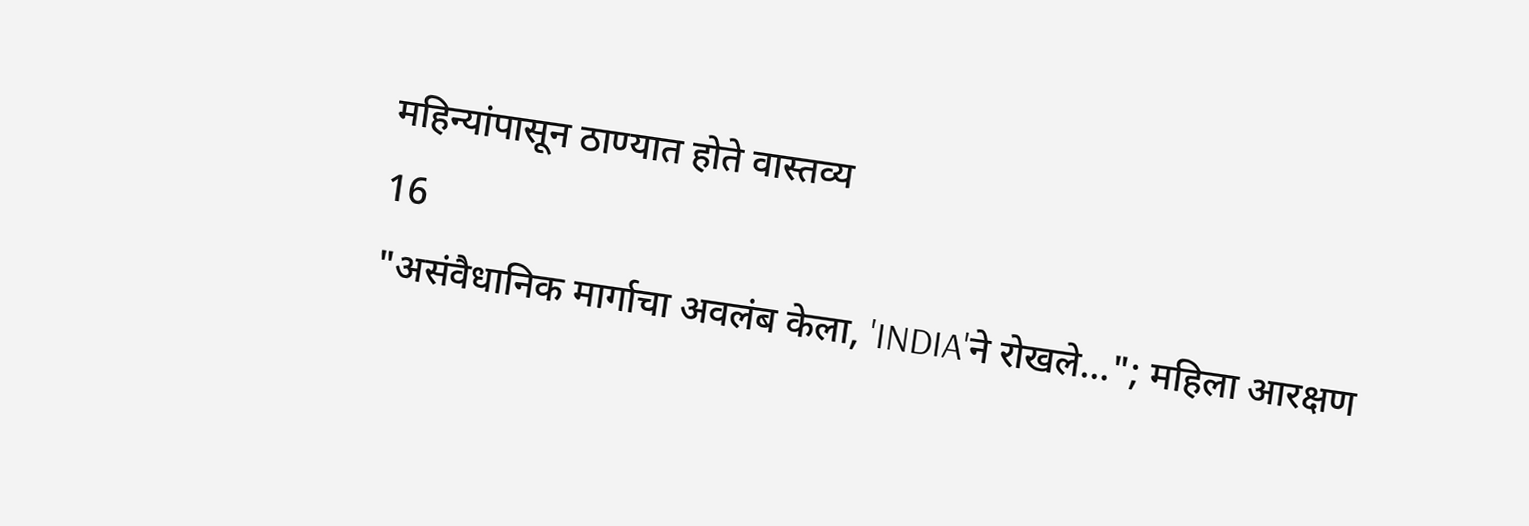महिन्यांपासून ठाण्यात होते वास्तव्य
16
"असंवैधानिक मार्गाचा अवलंब केला, 'INDIA'ने रोखले..."; महिला आरक्षण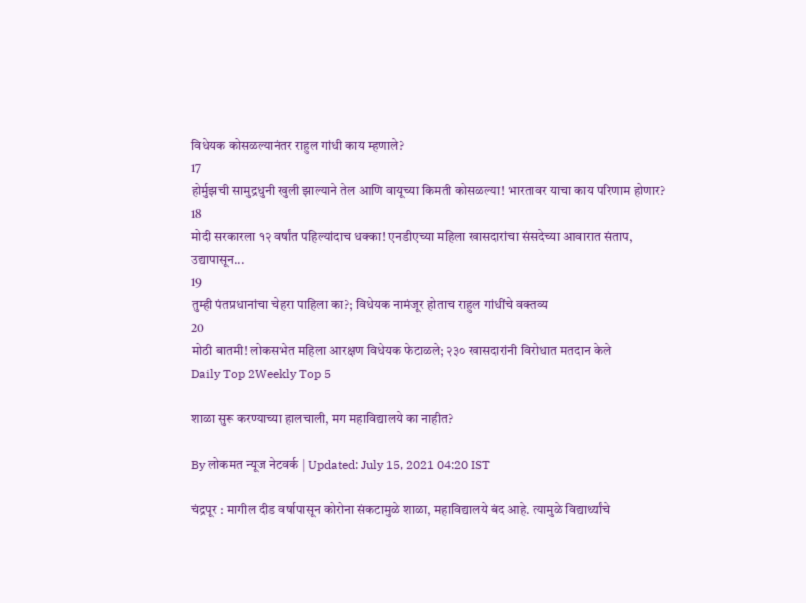विधेयक कोसळल्यानंतर राहुल गांधी काय म्हणाले?
17
होर्मुझची सामुद्रधुनी खुली झाल्याने तेल आणि वायूच्या किमती कोसळल्या! भारतावर याचा काय परिणाम होणार?
18
मोदी सरकारला १२ वर्षांत पहिल्यांदाच धक्का! एनडीएच्या महिला खासदारांचा संसदेच्या आवारात संताप, उद्यापासून...
19
तुम्ही पंतप्रधानांचा चेहरा पाहिला का?; विधेयक नामंजूर होताच राहुल गांधींचे वक्तव्य
20
मोठी बातमी! लोकसभेत महिला आरक्षण विधेयक फेटाळले; २३० खासदारांनी विरोधात मतदान केले
Daily Top 2Weekly Top 5

शाळा सुरू करण्याच्या हालचाली, मग महाविद्यालये का नाहीत?

By लोकमत न्यूज नेटवर्क | Updated: July 15, 2021 04:20 IST

चंद्रपूर : मागील दीड वर्षापासून कोरोना संकटामुळे शाळा, महाविद्यालये बंद आहे. त्यामुळे विद्यार्थ्यांचे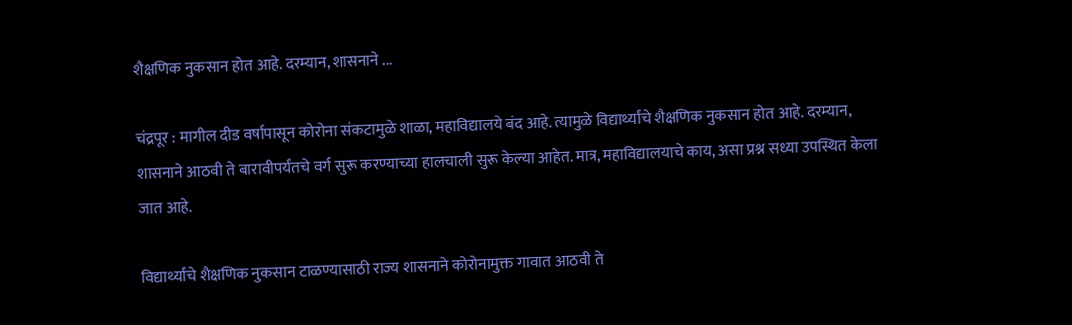शैक्षणिक नुकसान होत आहे. दरम्यान, शासनाने ...

चंद्रपूर : मागील दीड वर्षापासून कोरोना संकटामुळे शाळा, महाविद्यालये बंद आहे. त्यामुळे विद्यार्थ्यांचे शैक्षणिक नुकसान होत आहे. दरम्यान, शासनाने आठवी ते बारावीपर्यंतचे वर्ग सुरू करण्याच्या हालचाली सुरू केल्या आहेत. मात्र, महाविद्यालयाचे काय, असा प्रश्न सध्या उपस्थित केला जात आहे.

विद्यार्थ्यांचे शैक्षणिक नुकसान टाळण्यासाठी राज्य शासनाने कोरोनामुक्त गावात आठवी ते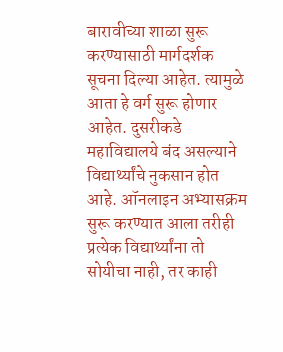बारावीच्या शाळा सुरू करण्यासाठी मार्गदर्शक सूचना दिल्या आहेत. त्यामुळे आता हे वर्ग सुरू होणार आहेत. दुसरीकडे महाविद्यालये बंद असल्याने विद्यार्थ्यांचे नुकसान होत आहे. ऑनलाइन अभ्यासक्रम सुरू करण्यात आला तरीही प्रत्येक विद्यार्थ्यांना तो सोयीचा नाही, तर काही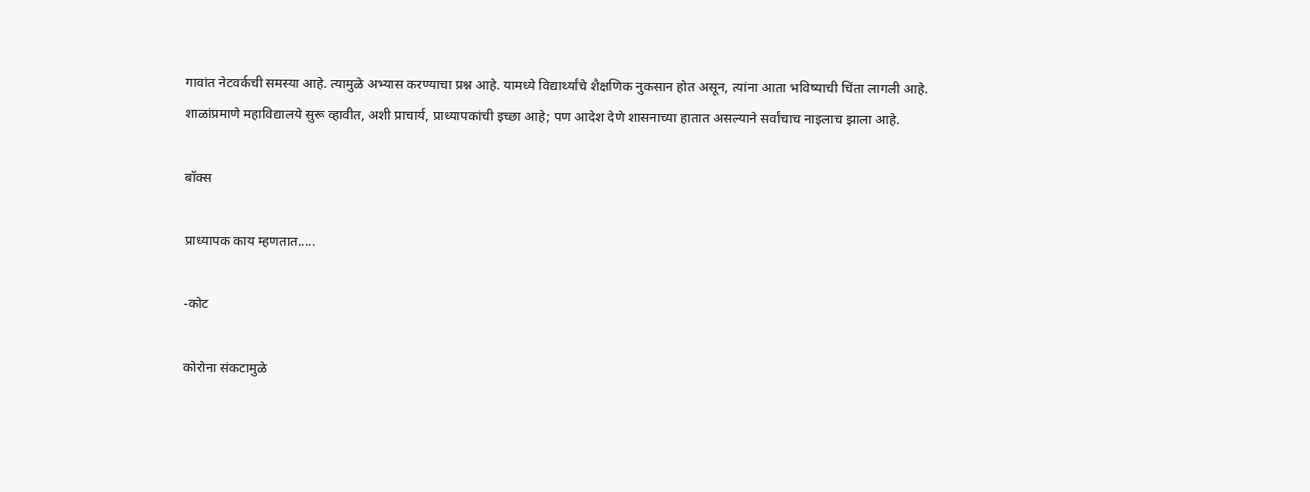गावांत नेटवर्कची समस्या आहे. त्यामुळे अभ्यास करण्याचा प्रश्न आहे. यामध्ये विद्यार्थ्यांचे शैक्षणिक नुकसान होत असून, त्यांना आता भविष्याची चिंता लागली आहे. शाळांप्रमाणे महाविद्यालये सुरू व्हावीत, अशी प्राचार्य, प्राध्यापकांची इच्छा आहे; पण आदेश देणे शासनाच्या हातात असल्याने सर्वांचाच नाइलाच झाला आहे.

बॉक्स

प्राध्यापक काय म्हणतात.....

-कोट

कोरोना संकटामुळे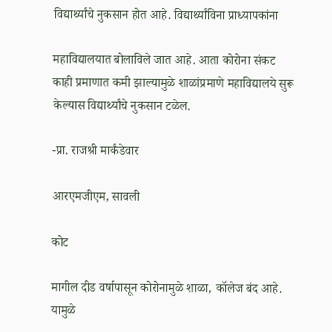विद्यार्थ्यांचे नुकसान होत आहे. विद्यार्थ्यांविना प्राध्यापकांना

महाविद्यालयात बोलाविले जात आहे. आता कोरोना संकट काही प्रमाणात कमी झाल्यामुळे शाळांप्रमाणे महाविद्यालये सुरू केल्यास विद्यार्थ्यांचे नुकसान टळेल.

-प्रा. राजश्री मार्कंडेवार

आरएमजीएम, सावली

कोट

मागील दीड वर्षापासून कोरोनामुळे शाळा, कॉलेज बंद आहे. यामुळे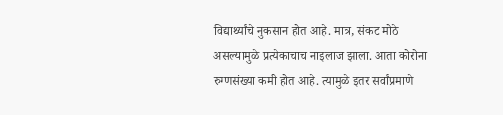विद्यार्थ्यांचे नुकसान होत आहे. मात्र, संकट मोठे असल्यामुळे प्रत्येकाचाच नाइलाज झाला. आता कोरोना रुग्णसंख्या कमी होत आहे. त्यामुळे इतर सर्वांप्रमाणे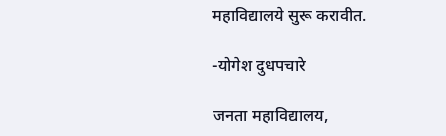महाविद्यालये सुरू करावीत.

-योगेश दुधपचारे

जनता महाविद्यालय,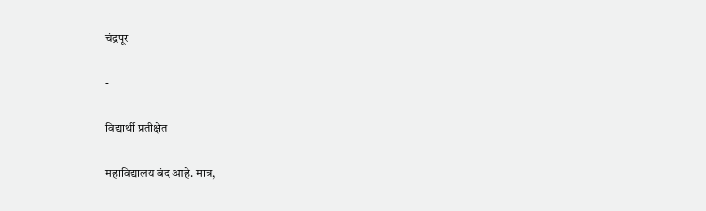चंद्रपूर

-

विद्यार्थी प्रतीक्षेत

महाविद्यालय बंद आहे. मात्र,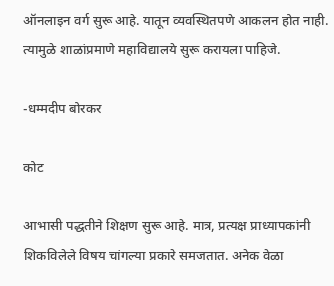ऑनलाइन वर्ग सुरू आहे. यातून व्यवस्थितपणे आकलन होत नाही. त्यामुळे शाळांप्रमाणे महाविद्यालये सुरू करायला पाहिजे.

-धम्मदीप बोरकर

कोट

आभासी पद्धतीने शिक्षण सुरू आहे. मात्र, प्रत्यक्ष प्राध्यापकांनी शिकविलेले विषय चांगल्या प्रकारे समजतात. अनेक वेळा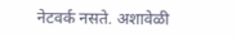नेटवर्क नसते. अशावेळी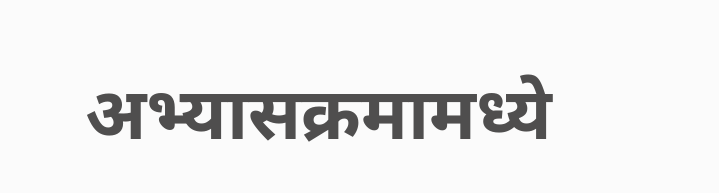अभ्यासक्रमामध्ये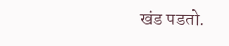खंड पडतो.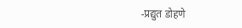-प्रद्युत डोहणे